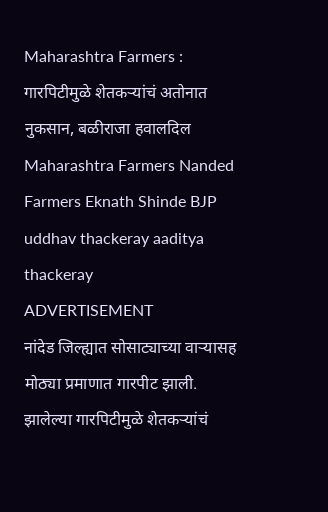Maharashtra Farmers : गारपिटीमुळे शेतकऱ्यांचं अतोनात नुकसान, बळीराजा हवालदिल
Maharashtra Farmers Nanded Farmers Eknath Shinde BJP uddhav thackeray aaditya thackeray
ADVERTISEMENT
नांदेड जिल्ह्यात सोसाट्याच्या वाऱ्यासह मोठ्या प्रमाणात गारपीट झाली. झालेल्या गारपिटीमुळे शेतकऱ्यांचं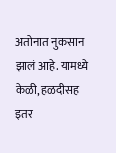अतोनात नुकसान झालं आहे. यामध्ये केळी, हळदीसह इतर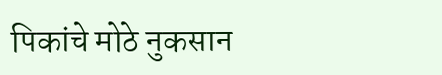पिकांचे मोठे नुकसान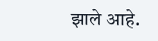झाले आहे.